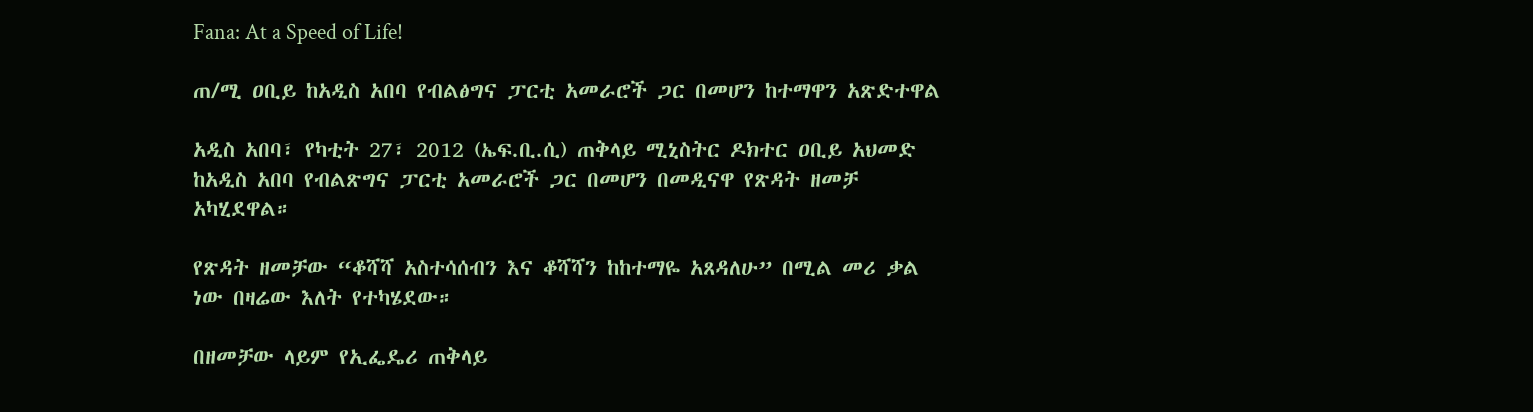Fana: At a Speed of Life!

ጠ/ሚ ዐቢይ ከአዲስ አበባ የብልፅግና ፓርቲ አመራሮች ጋር በመሆን ከተማዋን አጽድተዋል

አዲስ አበባ፣ የካቲት 27፣ 2012 (ኤፍ.ቢ.ሲ) ጠቅላይ ሚኒስትር ዶክተር ዐቢይ አህመድ ከአዲስ አበባ የብልጽግና ፓርቲ አመራሮች ጋር በመሆን በመዲናዋ የጽዳት ዘመቻ አካሂደዋል።

የጽዳት ዘመቻው “ቆሻሻ አስተሳሰብን እና ቆሻሻን ከከተማዬ አጸዳለሁ” በሚል መሪ ቃል ነው በዛሬው እለት የተካሄደው።

በዘመቻው ላይም የኢፌዴሪ ጠቅላይ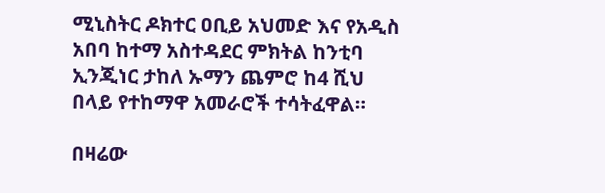ሚኒስትር ዶክተር ዐቢይ አህመድ እና የአዲስ አበባ ከተማ አስተዳደር ምክትል ከንቲባ ኢንጂነር ታከለ ኡማን ጨምሮ ከ4 ሺህ በላይ የተከማዋ አመራሮች ተሳትፈዋል።

በዛሬው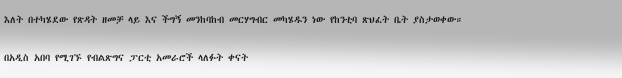እለት በተካሄደው የጽዳት ዘመቻ ላይ እና ችግኝ መንከባከብ መርሃግብር መካሄዱን ነው የከንቲባ ጽህፈት ቤት ያስታወቀው።

በአዲስ አበባ የሚገኙ የብልጽግና ፓርቲ አመራሮች ላለፉት ቀናት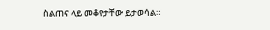ስልጠና ላይ መቆየታቸው ይታወሳል።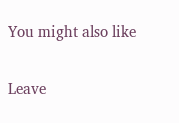You might also like

Leave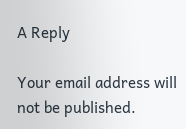A Reply

Your email address will not be published.